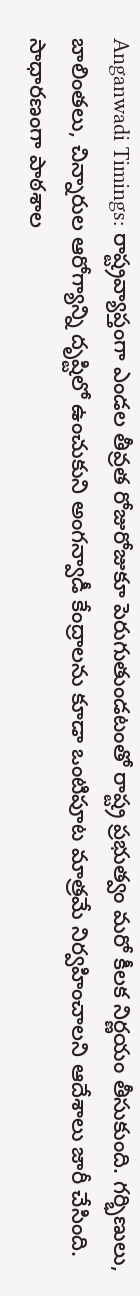Anganwadi Timings: రాష్ట్రవ్యాప్తంగా ఎండల తీవ్రత రోజురోజుకూ పెరుగుతుండటంతో రాష్ట్ర ప్రభుత్వం మరో కీలక నిర్ణయం తీసుకుంది. గర్భిణులు, బాలింతలు, చిన్నారుల ఆరోగ్యాన్ని దృష్టిలో ఉంచుకుని అంగన్వాడీ కేంద్రాలను కూడా ఒంటిపూట మాత్రమే నిర్వహించాలని ఆదేశాలు జారీ చేసింది. సాధారణంగా పాఠశాల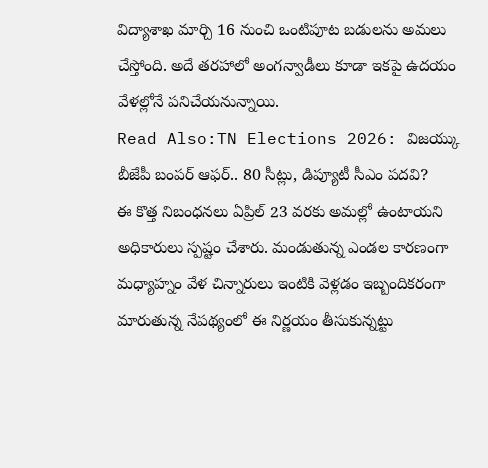విద్యాశాఖ మార్చి 16 నుంచి ఒంటిపూట బడులను అమలు చేస్తోంది. అదే తరహాలో అంగన్వాడీలు కూడా ఇకపై ఉదయం వేళల్లోనే పనిచేయనున్నాయి.
Read Also:TN Elections 2026: విజయ్కు బీజేపీ బంపర్ ఆఫర్.. 80 సీట్లు, డిప్యూటీ సీఎం పదవి?
ఈ కొత్త నిబంధనలు ఏప్రిల్ 23 వరకు అమల్లో ఉంటాయని అధికారులు స్పష్టం చేశారు. మండుతున్న ఎండల కారణంగా మధ్యాహ్నం వేళ చిన్నారులు ఇంటికి వెళ్లడం ఇబ్బందికరంగా మారుతున్న నేపథ్యంలో ఈ నిర్ణయం తీసుకున్నట్టు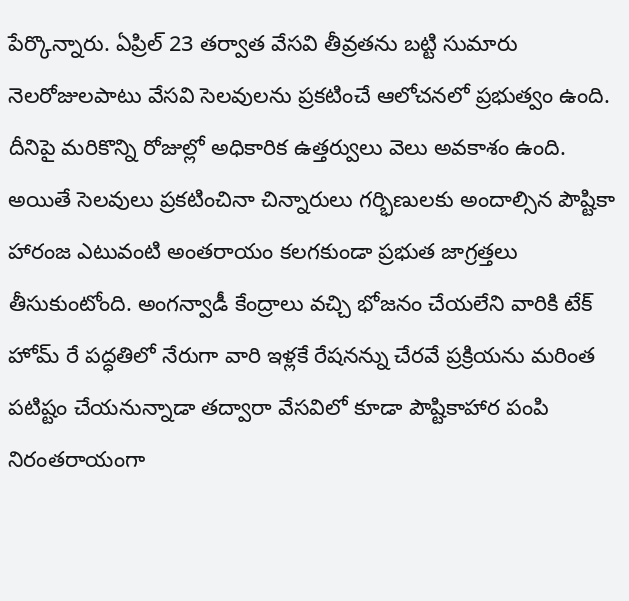పేర్కొన్నారు. ఏప్రిల్ 23 తర్వాత వేసవి తీవ్రతను బట్టి సుమారు నెలరోజులపాటు వేసవి సెలవులను ప్రకటించే ఆలోచనలో ప్రభుత్వం ఉంది. దీనిపై మరికొన్ని రోజుల్లో అధికారిక ఉత్తర్వులు వెలు అవకాశం ఉంది. అయితే సెలవులు ప్రకటించినా చిన్నారులు గర్భిణులకు అందాల్సిన పౌష్టికా హారంజ ఎటువంటి అంతరాయం కలగకుండా ప్రభుత జాగ్రత్తలు తీసుకుంటోంది. అంగన్వాడీ కేంద్రాలు వచ్చి భోజనం చేయలేని వారికి టేక్ హోమ్ రే పద్ధతిలో నేరుగా వారి ఇళ్లకే రేషనన్ను చేరవే ప్రక్రియను మరింత పటిష్టం చేయనున్నాడా తద్వారా వేసవిలో కూడా పౌష్టికాహార పంపి నిరంతరాయంగా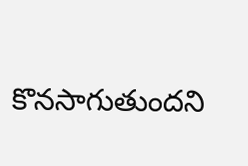కొనసాగుతుందని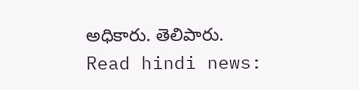అధికారు. తెలిపారు.
Read hindi news: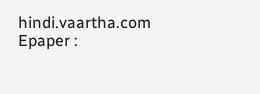hindi.vaartha.com
Epaper :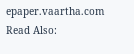epaper.vaartha.com
Read Also: